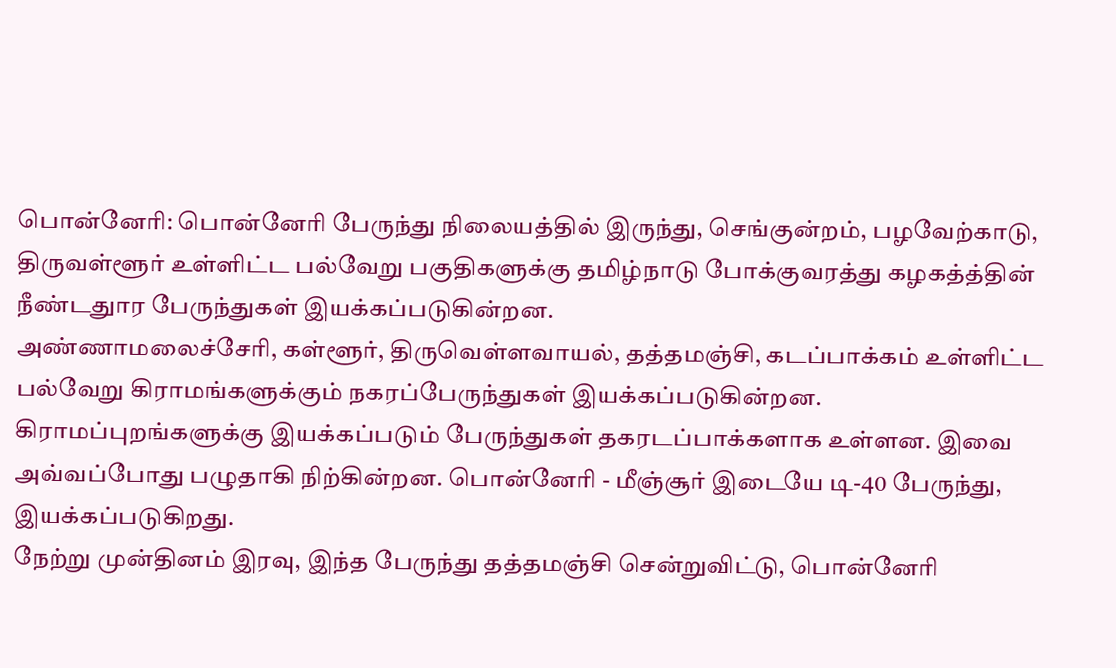பொன்னேரி: பொன்னேரி பேருந்து நிலையத்தில் இருந்து, செங்குன்றம், பழவேற்காடு, திருவள்ளூர் உள்ளிட்ட பல்வேறு பகுதிகளுக்கு தமிழ்நாடு போக்குவரத்து கழகத்த்தின் நீண்டதுார பேருந்துகள் இயக்கப்படுகின்றன.
அண்ணாமலைச்சேரி, கள்ளூர், திருவெள்ளவாயல், தத்தமஞ்சி, கடப்பாக்கம் உள்ளிட்ட பல்வேறு கிராமங்களுக்கும் நகரப்பேருந்துகள் இயக்கப்படுகின்றன.
கிராமப்புறங்களுக்கு இயக்கப்படும் பேருந்துகள் தகரடப்பாக்களாக உள்ளன. இவை அவ்வப்போது பழுதாகி நிற்கின்றன. பொன்னேரி - மீஞ்சூர் இடையே டி-40 பேருந்து, இயக்கப்படுகிறது.
நேற்று முன்தினம் இரவு, இந்த பேருந்து தத்தமஞ்சி சென்றுவிட்டு, பொன்னேரி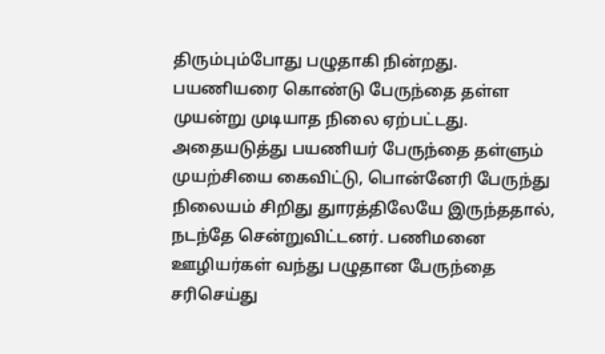திரும்பும்போது பழுதாகி நின்றது. பயணியரை கொண்டு பேருந்தை தள்ள முயன்று முடியாத நிலை ஏற்பட்டது.
அதையடுத்து பயணியர் பேருந்தை தள்ளும் முயற்சியை கைவிட்டு, பொன்னேரி பேருந்து நிலையம் சிறிது துாரத்திலேயே இருந்ததால், நடந்தே சென்றுவிட்டனர். பணிமனை ஊழியர்கள் வந்து பழுதான பேருந்தை சரிசெய்து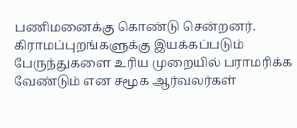பணிமனைக்கு கொண்டு சென்றனர்.
கிராமப்புறங்களுக்கு இயக்கப்படும் பேருந்துகளை உரிய முறையில் பராமரிக்க வேண்டும் என சமூக ஆர்வலர்கள்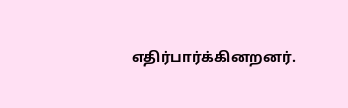எதிர்பார்க்கினறனர்.